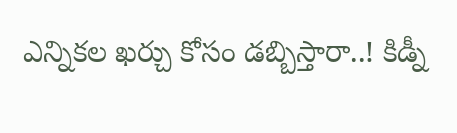ఎన్నికల ఖర్చు కోసం డబ్బిస్తారా..! కిడ్నీ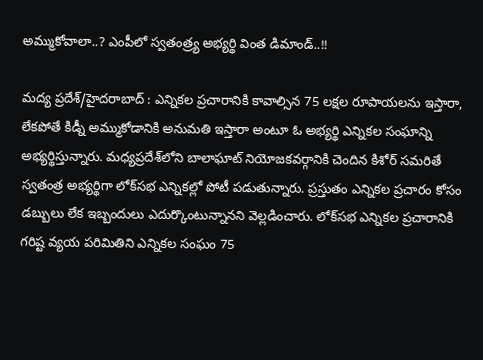అమ్ముకోవాలా..? ఎంపీలో స్వతంత్ర్య అభ్యర్థి వింత డిమాండ్..!!

మద్య ప్రదేశ్/హైదరాబాద్ : ఎన్నికల ప్రచారానికి కావాల్సిన 75 లక్షల రూపాయలను ఇస్తారా, లేకపోతే కిడ్నీ అమ్ముకోడానికి అనుమతి ఇస్తారా అంటూ ఓ అభ్యర్థి ఎన్నికల సంఘాన్ని అభ్యర్థిస్తున్నారు. మధ్యప్రదేశ్‌లోని బాలాఘాట్‌ నియోజకవర్గానికి చెందిన కిశోర్‌ సమరితే స్వతంత్ర అభ్యర్థిగా లోక్‌సభ ఎన్నికల్లో పోటీ పడుతున్నారు. ప్రస్తుతం ఎన్నికల ప్రచారం కోసం డబ్బులు లేక ఇబ్బందులు ఎదుర్కొంటున్నానని వెల్లడించారు. లోక్‌సభ ఎన్నికల ప్రచారానికి గరిష్ట వ్యయ పరిమితిని ఎన్నికల సంఘం 75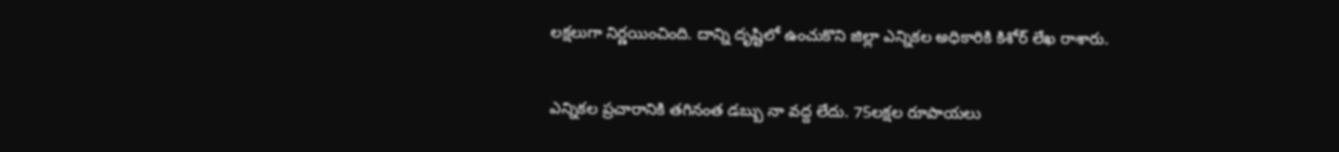లక్షలుగా నిర్ణయించింది. దాన్ని దృష్టిలో ఉంచుకొని జిల్లా ఎన్నికల అధికారికి కిశోర్‌ లేఖ రాశారు.

ఎన్నికల ప్రచారానికి తగినంత డబ్బు నా వద్ద లేదు. 75లక్షల రూపాయలు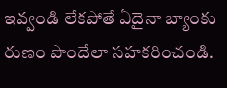ఇవ్వండి లేకపోతే ఏదైనా బ్యాంకు రుణం పొందేలా సహకరించండి.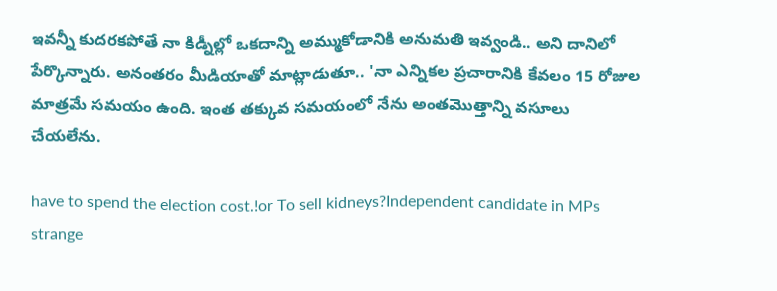ఇవన్నీ కుదరకపోతే నా కిడ్నీల్లో ఒకదాన్ని అమ్ముకోడానికి అనుమతి ఇవ్వండి.. అని దానిలో పేర్కొన్నారు. అనంతరం మీడియాతో మాట్లాడుతూ.. 'నా ఎన్నికల ప్రచారానికి కేవలం 15 రోజుల మాత్రమే సమయం ఉంది. ఇంత తక్కువ సమయంలో నేను అంతమొత్తాన్ని వసూలు చేయలేను.

have to spend the election cost.!or To sell kidneys?Independent candidate in MPs strange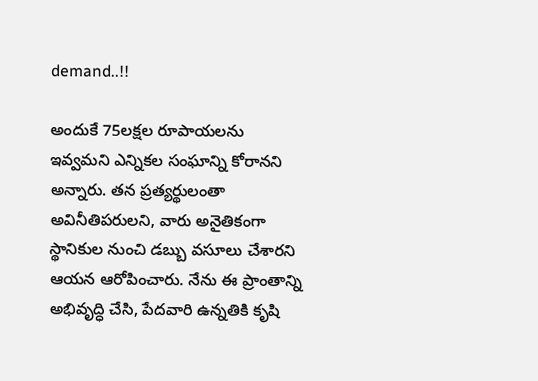demand..!!

అందుకే 75లక్షల రూపాయలను ఇవ్వమని ఎన్నికల సంఘాన్ని కోరానని అన్నారు. తన ప్రత్యర్థులంతా అవినీతిపరులని, వారు అనైతికంగా స్థానికుల నుంచి డబ్బు వసూలు చేశారని ఆయన ఆరోపించారు. నేను ఈ ప్రాంతాన్ని అభివృద్ధి చేసి, పేదవారి ఉన్నతికి కృషి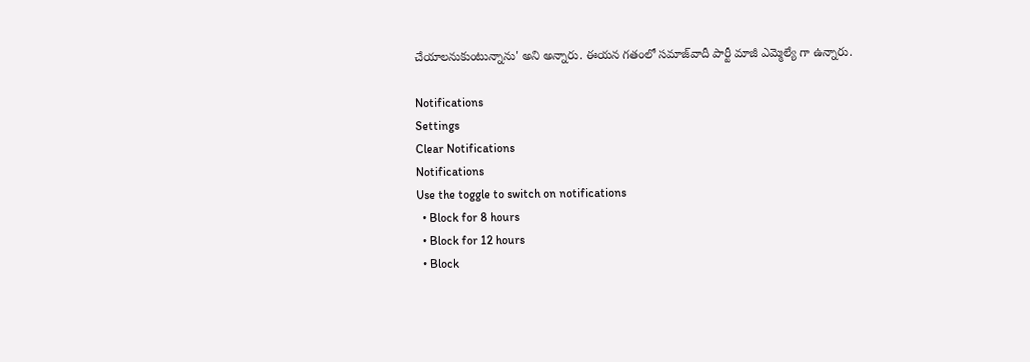చేయాలనుకుంటున్నాను' అని అన్నారు. ఈయన గతంలో సమాజ్‌వాదీ పార్టీ మాజీ ఎమ్మెల్యే గా ఉన్నారు.

Notifications
Settings
Clear Notifications
Notifications
Use the toggle to switch on notifications
  • Block for 8 hours
  • Block for 12 hours
  • Block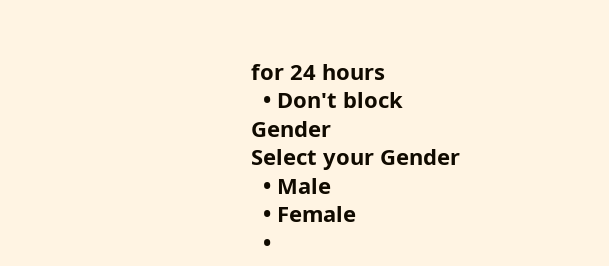for 24 hours
  • Don't block
Gender
Select your Gender
  • Male
  • Female
  •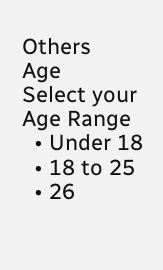Others
Age
Select your Age Range
  • Under 18
  • 18 to 25
  • 26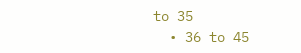to 35
  • 36 to 45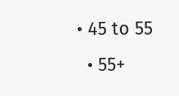• 45 to 55
  • 55+